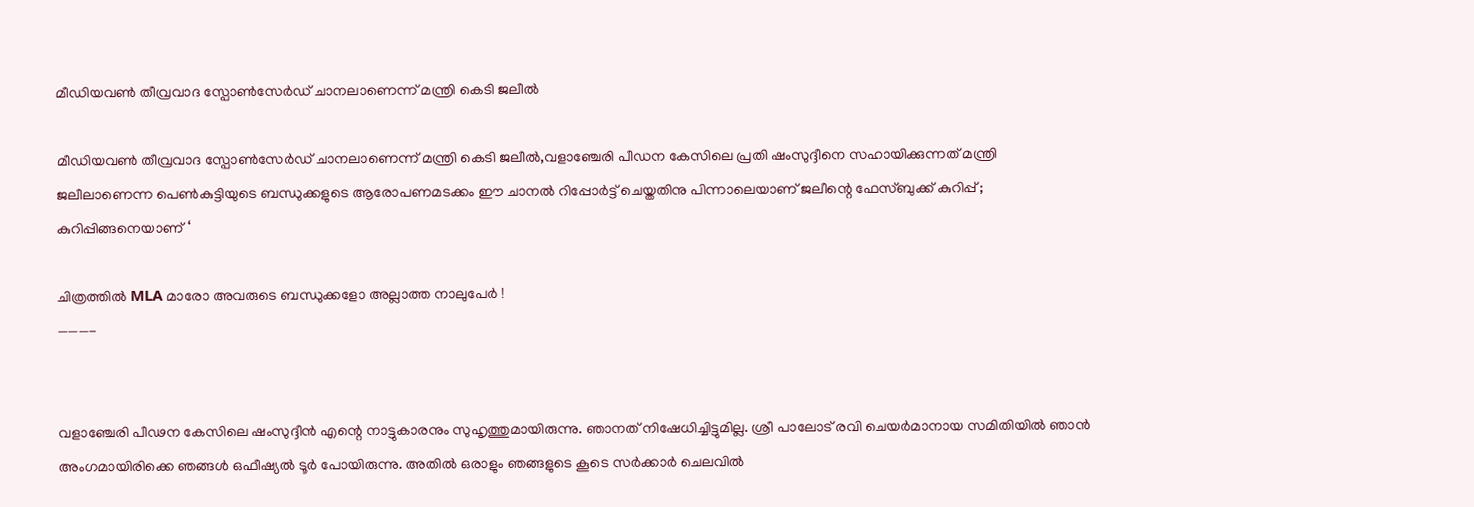മീഡിയവണ്‍ തീവ്രവാദ സ്പോണ്‍സേര്‍ഡ് ചാനലാണെന്ന് മന്ത്രി കെടി ജലീല്‍

മീഡിയവണ്‍ തീവ്രവാദ സ്പോണ്‍സേര്‍ഡ് ചാനലാണെന്ന് മന്ത്രി കെടി ജലീല്‍,വളാഞ്ചേരി പീഡന കേസിലെ പ്രതി ഷംസുദ്ദീനെ സഹായിക്കുന്നത് മന്ത്രി ജലീലാണെന്ന പെണ്‍കുട്ടിയുടെ ബന്ധുക്കളുടെ ആരോപണമടക്കം ഈ ചാനൽ റിപ്പോർട്ട് ചെയ്തതിനു പിന്നാലെയാണ് ജലീന്റെ ഫേസ്ബുക്ക് കുറിപ്പ് ; കുറിപ്പിങ്ങനെയാണ് ‘

ചിത്രത്തിൽ MLA മാരോ അവരുടെ ബന്ധുക്കളോ അല്ലാത്ത നാലുപേർ !
———-


വളാഞ്ചേരി പീഢന കേസിലെ ഷംസുദ്ദീൻ എന്റെ നാട്ടുകാരനും സുഹൃത്തുമായിരുന്നു. ഞാനത് നിഷേധിച്ചിട്ടുമില്ല. ശ്രീ പാലോട് രവി ചെയർമാനായ സമിതിയിൽ ഞാൻ അംഗമായിരിക്കെ ഞങ്ങൾ ഒഫീഷ്യൽ ടൂർ പോയിരുന്നു. അതിൽ ഒരാളും ഞങ്ങളുടെ കൂടെ സർക്കാർ ചെലവിൽ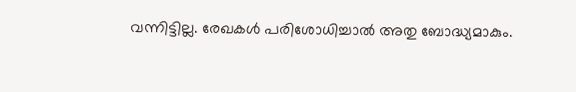വന്നിട്ടില്ല. രേഖകൾ പരിശോധിച്ചാൽ അതു ബോദ്ധ്യമാകും.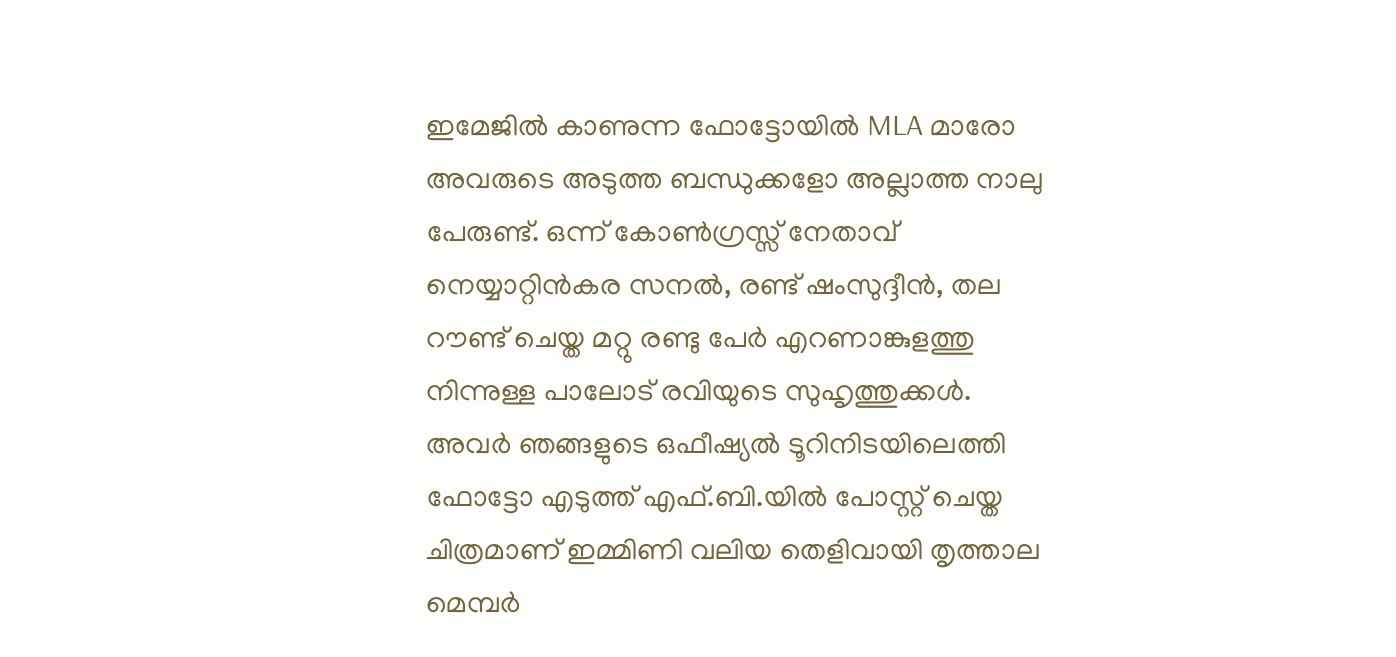ഇമേജിൽ കാണുന്ന ഫോട്ടോയിൽ MLA മാരോ അവരുടെ അടുത്ത ബന്ധുക്കളോ അല്ലാത്ത നാലു പേരുണ്ട്. ഒന്ന് കോൺഗ്രസ്സ് നേതാവ് നെയ്യാറ്റിൻകര സനൽ, രണ്ട് ഷംസുദ്ദീൻ, തല റൗണ്ട് ചെയ്ത മറ്റു രണ്ടു പേർ എറണാങ്കുളത്തു നിന്നുള്ള പാലോട് രവിയുടെ സുഹൃത്തുക്കൾ. അവർ ഞങ്ങളുടെ ഒഫീഷ്യൽ ടൂറിനിടയിലെത്തി ഫോട്ടോ എടുത്ത് എഫ്.ബി.യിൽ പോസ്റ്റ് ചെയ്ത ചിത്രമാണ് ഇമ്മിണി വലിയ തെളിവായി തൃത്താല മെമ്പർ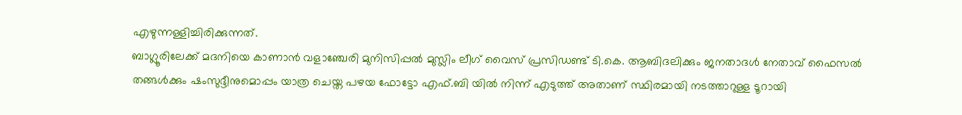എഴുന്നള്ളിച്ചിരിക്കുന്നത്.
ബാഗ്ലൂരിലേക്ക് മദനിയെ കാണാൻ വളാഞ്ചേരി മുനിസിപ്പൽ മുസ്ലിം ലീഗ് വൈസ് പ്രസിഡണ്ട് ടി.കെ. ആബിദലിക്കും ജനതാദൾ നേതാവ് ഫൈസൽ തങ്ങൾക്കും ഷംസുദ്ദീനുമൊപ്പം യാത്ര ചെയ്ത പഴയ ഫോട്ടോ എഫ്.ബി യിൽ നിന്ന് എടുത്ത് അതാണ് സ്ഥിരമായി നടത്താറുള്ള ടൂറായി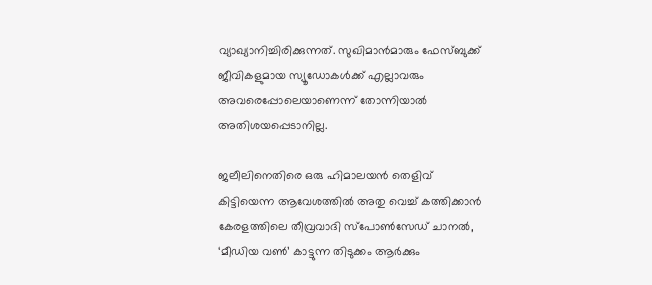വ്യാഖ്യാനിച്ചിരിക്കുന്നത്. സുഖിമാൻമാരും ഫേസ്ബുക്ക് ജീവികളുമായ സ്യൂഡോകൾക്ക് എല്ലാവരും അവരെപ്പോലെയാണെന്ന് തോന്നിയാൽ അതിശയപ്പെടാനില്ല.

ജലീലിനെതിരെ ഒരു ഹിമാലയൻ തെളിവ് കിട്ടിയെന്ന ആവേശത്തിൽ അതു വെച്ച് കത്തിക്കാൻ കേരളത്തിലെ തീവ്രവാദി സ്പോൺസേഡ് ചാനൽ, ‘മീഡിയ വൺ’ കാട്ടുന്ന തിടുക്കം ആർക്കും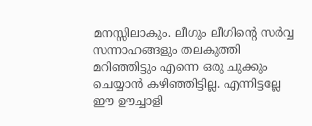മനസ്സിലാകും. ലീഗും ലീഗിന്റെ സർവ്വ സന്നാഹങ്ങളും തലകുത്തി മറിഞ്ഞിട്ടും എന്നെ ഒരു ചുക്കും ചെയ്യാൻ കഴിഞ്ഞിട്ടില്ല. എന്നിട്ടല്ലേ ഈ ഊച്ചാളി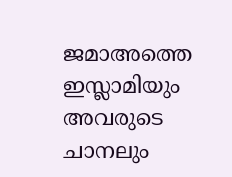ജമാഅത്തെ ഇസ്ലാമിയും അവരുടെ ചാനലും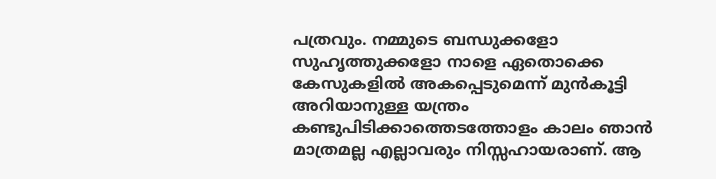പത്രവും. നമ്മുടെ ബന്ധുക്കളോ സുഹൃത്തുക്കളോ നാളെ ഏതൊക്കെ കേസുകളിൽ അകപ്പെടുമെന്ന് മുൻകൂട്ടി അറിയാനുള്ള യന്ത്രം കണ്ടുപിടിക്കാത്തെടത്തോളം കാലം ഞാൻ മാത്രമല്ല എല്ലാവരും നിസ്സഹായരാണ്. ആ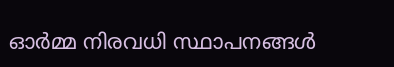ഓർമ്മ നിരവധി സ്ഥാപനങ്ങൾ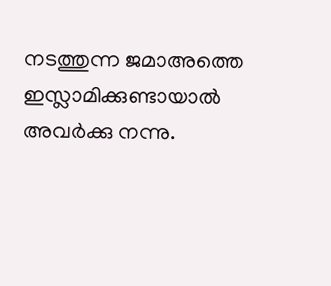നടത്തുന്ന ജമാഅത്തെ ഇസ്ലാമിക്കുണ്ടായാൽ അവർക്കു നന്നു.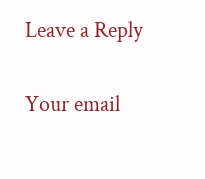Leave a Reply

Your email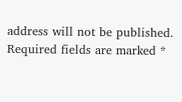address will not be published. Required fields are marked *